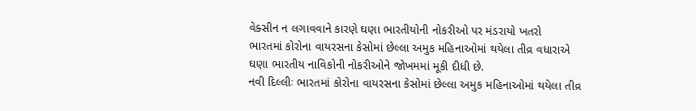વેક્સીન ન લગાવવાને કારણે ઘણા ભારતીયોની નોકરીઓ પર મંડરાયો ખતરો
ભારતમાં કોરોના વાયરસના કેસોમાં છેલ્લા અમુક મહિનાઓમાં થયેલા તીવ્ર વધારાએ ઘણા ભારતીય નાવિકોની નોકરીઓને જોખમમાં મૂકી દીધી છે.
નવી દિલ્લીઃ ભારતમાં કોરોના વાયરસના કેસોમાં છેલ્લા અમુક મહિનાઓમાં થયેલા તીવ્ર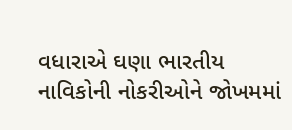વધારાએ ઘણા ભારતીય નાવિકોની નોકરીઓને જોખમમાં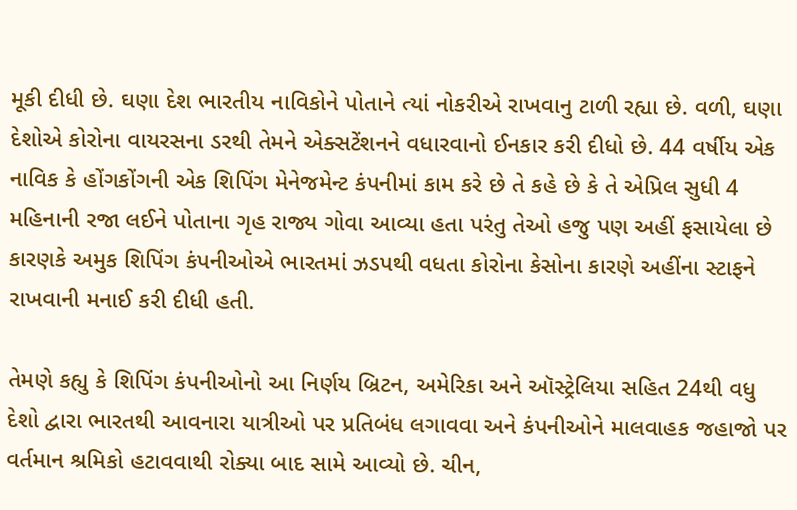મૂકી દીધી છે. ઘણા દેશ ભારતીય નાવિકોને પોતાને ત્યાં નોકરીએ રાખવાનુ ટાળી રહ્યા છે. વળી, ઘણા દેશોએ કોરોના વાયરસના ડરથી તેમને એક્સટેંશનને વધારવાનો ઈનકાર કરી દીધો છે. 44 વર્ષીય એક નાવિક કે હોંગકોંગની એક શિપિંગ મેનેજમેન્ટ કંપનીમાં કામ કરે છે તે કહે છે કે તે એપ્રિલ સુધી 4 મહિનાની રજા લઈને પોતાના ગૃહ રાજ્ય ગોવા આવ્યા હતા પરંતુ તેઓ હજુ પણ અહીં ફસાયેલા છે કારણકે અમુક શિપિંગ કંપનીઓએ ભારતમાં ઝડપથી વધતા કોરોના કેસોના કારણે અહીંના સ્ટાફને રાખવાની મનાઈ કરી દીધી હતી.

તેમણે કહ્યુ કે શિપિંગ કંપનીઓનો આ નિર્ણય બ્રિટન, અમેરિકા અને ઑસ્ટ્રેલિયા સહિત 24થી વધુ દેશો દ્વારા ભારતથી આવનારા યાત્રીઓ પર પ્રતિબંધ લગાવવા અને કંપનીઓને માલવાહક જહાજો પર વર્તમાન શ્રમિકો હટાવવાથી રોક્યા બાદ સામે આવ્યો છે. ચીન,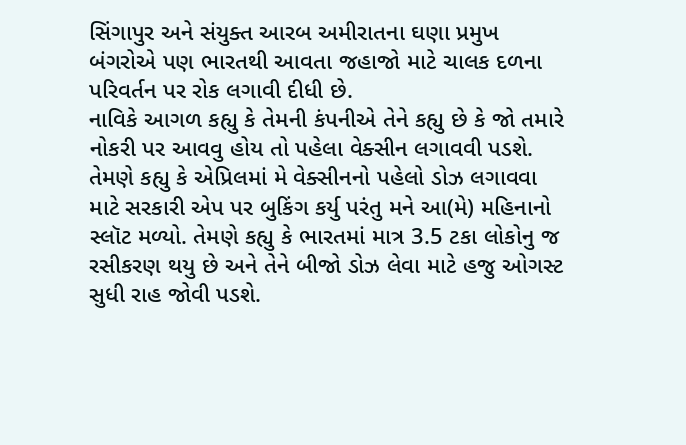સિંગાપુર અને સંયુક્ત આરબ અમીરાતના ઘણા પ્રમુખ બંગરોએ પણ ભારતથી આવતા જહાજો માટે ચાલક દળના પરિવર્તન પર રોક લગાવી દીધી છે.
નાવિકે આગળ કહ્યુ કે તેમની કંપનીએ તેને કહ્યુ છે કે જો તમારે નોકરી પર આવવુ હોય તો પહેલા વેક્સીન લગાવવી પડશે. તેમણે કહ્યુ કે એપ્રિલમાં મે વેક્સીનનો પહેલો ડોઝ લગાવવા માટે સરકારી એપ પર બુકિંગ કર્યુ પરંતુ મને આ(મે) મહિનાનો સ્લૉટ મળ્યો. તેમણે કહ્યુ કે ભારતમાં માત્ર 3.5 ટકા લોકોનુ જ રસીકરણ થયુ છે અને તેને બીજો ડોઝ લેવા માટે હજુ ઓગસ્ટ સુધી રાહ જોવી પડશે.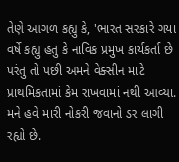તેણે આગળ કહ્યુ કે, 'ભારત સરકારે ગયા વર્ષે કહ્યુ હતુ કે નાવિક પ્રમુખ કાર્યકર્તા છે પરંતુ તો પછી અમને વેક્સીન માટે પ્રાથમિકતામાં કેમ રાખવામાં નથી આવ્યા. મને હવે મારી નોકરી જવાનો ડર લાગી રહ્યો છે.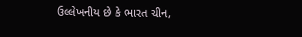ઉલ્લેખનીય છે કે ભારત ચીન,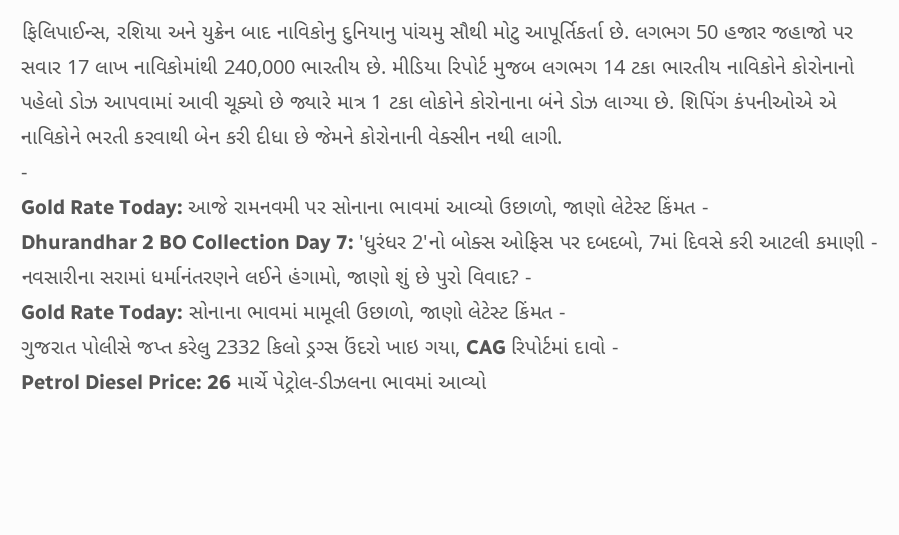ફિલિપાઈન્સ, રશિયા અને યુક્રેન બાદ નાવિકોનુ દુનિયાનુ પાંચમુ સૌથી મોટુ આપૂર્તિકર્તા છે. લગભગ 50 હજાર જહાજો પર સવાર 17 લાખ નાવિકોમાંથી 240,000 ભારતીય છે. મીડિયા રિપોર્ટ મુજબ લગભગ 14 ટકા ભારતીય નાવિકોને કોરોનાનો પહેલો ડોઝ આપવામાં આવી ચૂક્યો છે જ્યારે માત્ર 1 ટકા લોકોને કોરોનાના બંને ડોઝ લાગ્યા છે. શિપિંગ કંપનીઓએ એ નાવિકોને ભરતી કરવાથી બેન કરી દીધા છે જેમને કોરોનાની વેક્સીન નથી લાગી.
-
Gold Rate Today: આજે રામનવમી પર સોનાના ભાવમાં આવ્યો ઉછાળો, જાણો લેટેસ્ટ કિંમત -
Dhurandhar 2 BO Collection Day 7: 'ધુરંધર 2'નો બોક્સ ઓફિસ પર દબદબો, 7માં દિવસે કરી આટલી કમાણી -
નવસારીના સરામાં ધર્માનંતરણને લઈને હંગામો, જાણો શું છે પુરો વિવાદ? -
Gold Rate Today: સોનાના ભાવમાં મામૂલી ઉછાળો, જાણો લેટેસ્ટ કિંમત -
ગુજરાત પોલીસે જપ્ત કરેલુ 2332 કિલો ડ્રગ્સ ઉંદરો ખાઇ ગયા, CAG રિપોર્ટમાં દાવો -
Petrol Diesel Price: 26 માર્ચે પેટ્રોલ-ડીઝલના ભાવમાં આવ્યો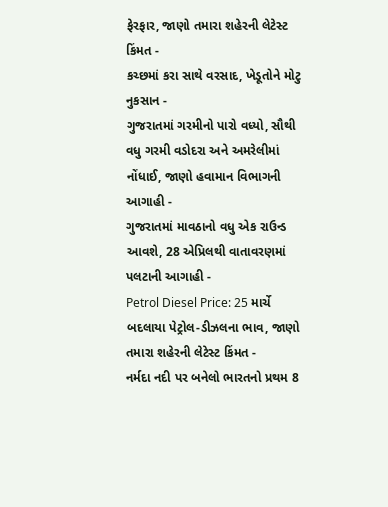ફેરફાર, જાણો તમારા શહેરની લેટેસ્ટ કિંમત -
કચ્છમાં કરા સાથે વરસાદ, ખેડૂતોને મોટુ નુકસાન -
ગુજરાતમાં ગરમીનો પારો વધ્યો, સૌથી વધુ ગરમી વડોદરા અને અમરેલીમાં નોંધાઈ, જાણો હવામાન વિભાગની આગાહી -
ગુજરાતમાં માવઠાનો વધુ એક રાઉન્ડ આવશે, 28 એપ્રિલથી વાતાવરણમાં પલટાની આગાહી -
Petrol Diesel Price: 25 માર્ચે બદલાયા પેટ્રોલ-ડીઝલના ભાવ, જાણો તમારા શહેરની લેટેસ્ટ કિંમત -
નર્મદા નદી પર બનેલો ભારતનો પ્રથમ 8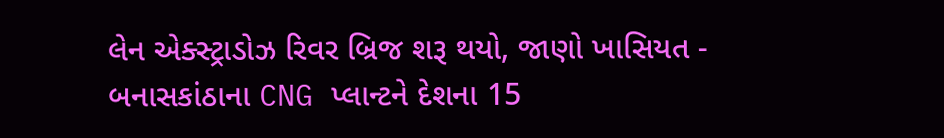લેન એક્સ્ટ્રાડોઝ રિવર બ્રિજ શરૂ થયો, જાણો ખાસિયત -
બનાસકાંઠાના CNG પ્લાન્ટને દેશના 15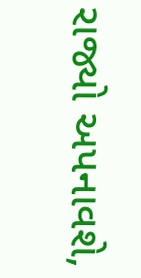રાજ્યો અપનાવશે,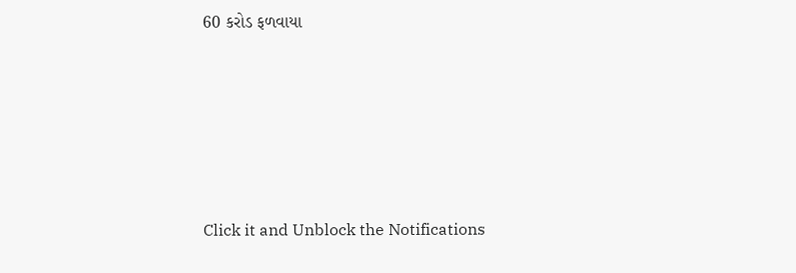60 કરોડ ફળવાયા








Click it and Unblock the Notifications